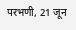परभणी, 21 जून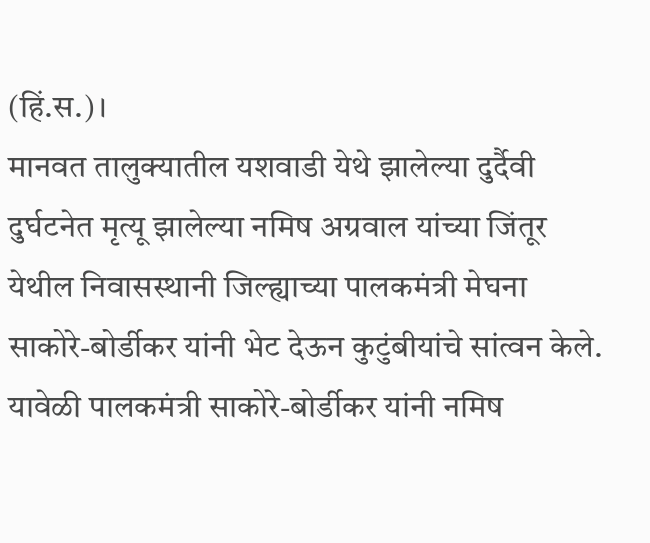(हिं.स.)।
मानवत तालुक्यातील यशवाडी येथे झालेल्या दुर्दैवी दुर्घटनेत मृत्यू झालेल्या नमिष अग्रवाल यांच्या जिंतूर येथील निवासस्थानी जिल्ह्याच्या पालकमंत्री मेघना साकोरे-बोर्डीकर यांनी भेट देऊन कुटुंबीयांचे सांत्वन केले.
यावेळी पालकमंत्री साकोरे-बोर्डीकर यांनी नमिष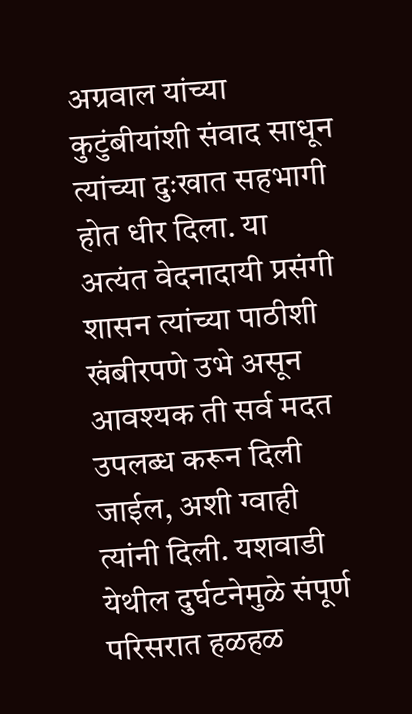अग्रवाल यांच्या कुटुंबीयांशी संवाद साधून त्यांच्या दुःखात सहभागी होत धीर दिला. या अत्यंत वेदनादायी प्रसंगी शासन त्यांच्या पाठीशी खंबीरपणे उभे असून आवश्यक ती सर्व मदत उपलब्ध करून दिली जाईल, अशी ग्वाही त्यांनी दिली. यशवाडी येथील दुर्घटनेमुळे संपूर्ण परिसरात हळहळ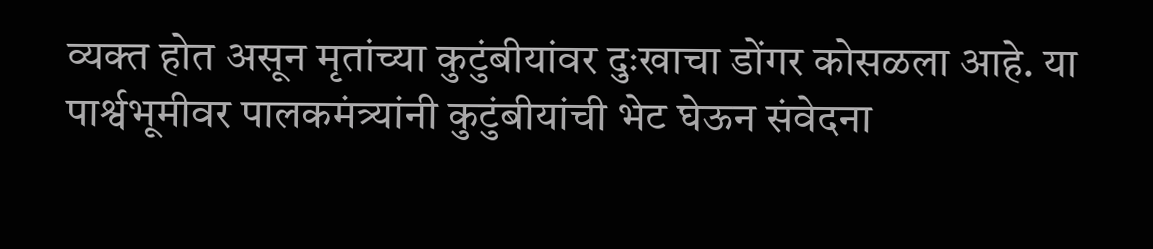व्यक्त होत असून मृतांच्या कुटुंबीयांवर दुःखाचा डोंगर कोसळला आहे. या पार्श्वभूमीवर पालकमंत्र्यांनी कुटुंबीयांची भेट घेऊन संवेदना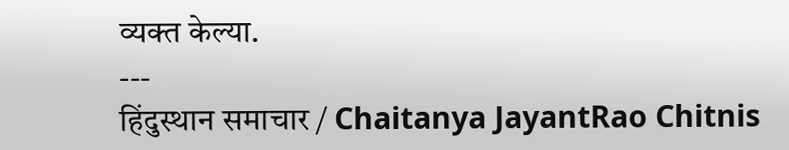व्यक्त केल्या.
---
हिंदुस्थान समाचार / Chaitanya JayantRao Chitnis